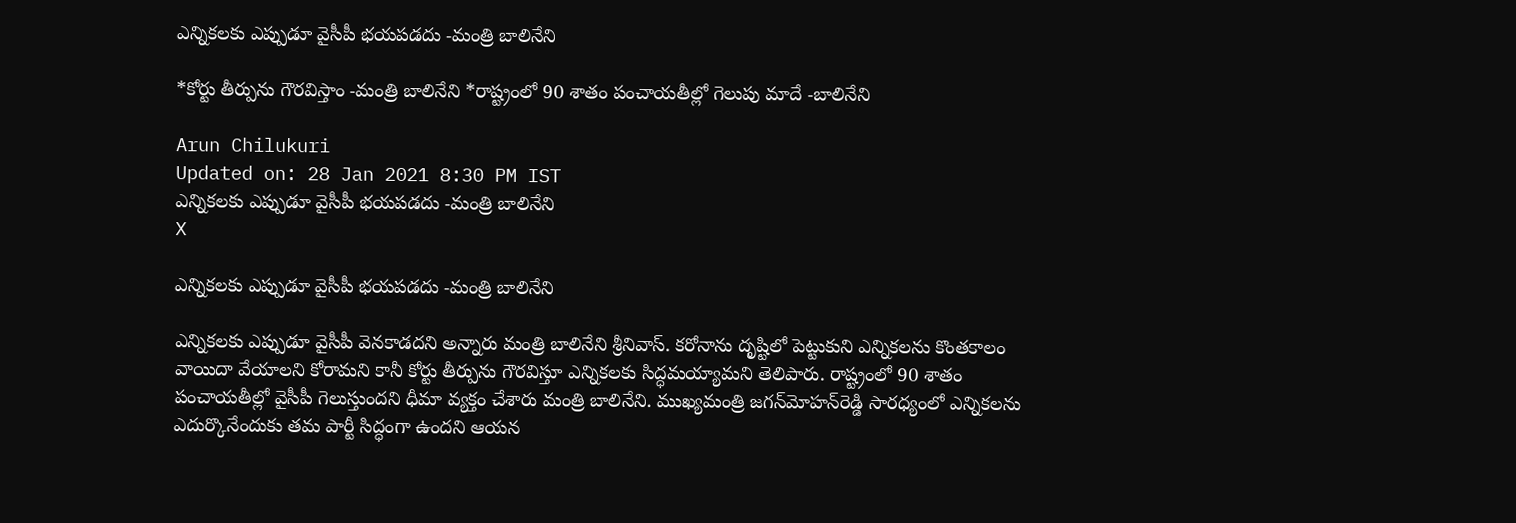ఎన్నికలకు ఎప్పుడూ వైసీపీ భయపడదు -మంత్రి బాలినేని

*కోర్టు తీర్పును గౌరవిస్తాం -మంత్రి బాలినేని *రాష్ట్రంలో 90 శాతం పంచాయతీల్లో గెలుపు మాదే -బాలినేని

Arun Chilukuri
Updated on: 28 Jan 2021 8:30 PM IST
ఎన్నికలకు ఎప్పుడూ వైసీపీ భయపడదు -మంత్రి బాలినేని
X

ఎన్నికలకు ఎప్పుడూ వైసీపీ భయపడదు -మంత్రి బాలినేని

ఎన్నికలకు ఎప్పుడూ వైసీపీ వెనకాడదని అన్నారు మంత్రి బాలినేని శ్రీనివాస్‌. కరోనాను దృష్టిలో పెట్టుకుని ఎన్నికలను కొంతకాలం వాయిదా వేయాలని కోరామని కానీ కోర్టు తీర్పును గౌరవిస్తూ ఎన్నికలకు సిద్ధమయ్యామని తెలిపారు. రాష్ట్రంలో 90 శాతం పంచాయతీల్లో వైసీపీ గెలుస్తుందని ధీమా వ్యక్తం చేశారు మంత్రి బాలినేని. ముఖ్యమంత్రి జగన్‌మోహన్‌రెడ్డి సారధ్యంలో ఎన్నికలను ఎదుర్కొనేందుకు తమ పార్టీ సిద్ధంగా ఉందని ఆయన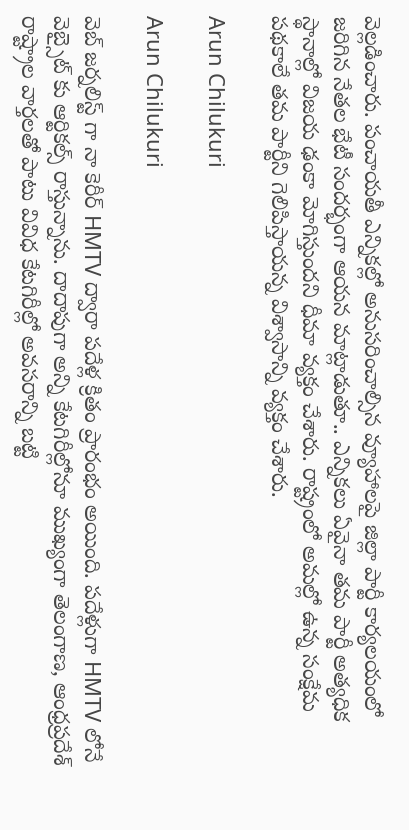వెల్లడించారు. పంచాయతీ ఎన్నికల్లో అనుసరించాల్సిన వ్యూహాలపై జిల్లా పార్టీ కార్యలయంలో జరిగిన నేతల భేటీ సందర్భంగా ఆయన మాట్లాడుతూ.. ఎన్నికలు ఏవైనా తమ పార్టీ అత్యధిక స్థానాల్లో విజయ ఢంకా మోగిస్తుందని ధీమా వ్యక్తం చేశారు. రాష్ట్రంలో అమల్లో ఉన్న సంక్షేమ పథకాలే తమ పార్టీని గెలిపిస్తాయన్న విశ్వాసాన్ని వ్యక్తం చేశారు.

Arun Chilukuri

Arun Chilukuri

వెబ్ జర్నలిస్ట్ గా నా కెరీర్ HMTV ద్వారా పదేళ్ల క్రితం ప్రారంభం అయింది. పదేళ్లుగా HMTV లోనే వెబ్సైట్ కు ఆర్టికల్స్ రాస్తున్నాను. దాదాపుగా అన్ని కేటగిరీల్లోనూ ముఖ్యంగా తెలంగాణ, ఆంధ్రప్రదేశ్ రాష్ట్రాల వార్తలతో పాటు వివిధ కేటగిరీల్లో అవసరాన్ని బట్టి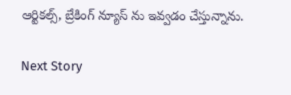ఆర్టికల్స్, బ్రేకింగ్ న్యూస్ ను ఇవ్వడం చేస్తున్నాను.

Next Story